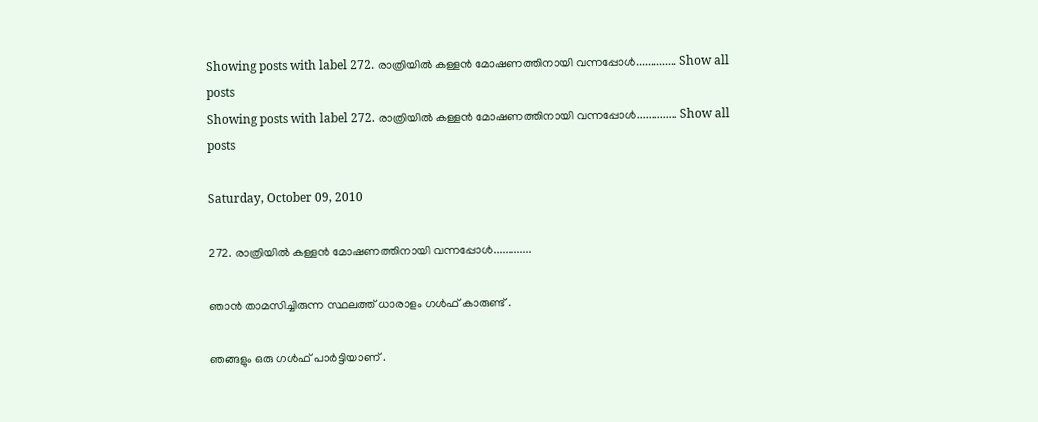Showing posts with label 272. രാത്രിയില്‍ കള്ളന്‍ മോഷണത്തിനായി വന്നപ്പോള്‍.............. Show all posts
Showing posts with label 272. രാത്രിയില്‍ കള്ളന്‍ മോഷണത്തിനായി വന്നപ്പോള്‍.............. Show all posts

Saturday, October 09, 2010

272. രാത്രിയില്‍ കള്ളന്‍ മോഷണത്തിനായി വന്നപ്പോള്‍.............

ഞാന്‍ താമസിച്ചിരുന്ന സ്ഥലത്ത് ധാരാളം ഗള്‍ഫ് കാരുണ്ട് .

ഞങ്ങളും ഒരു ഗള്‍ഫ് പാര്‍ട്ടിയാണ് .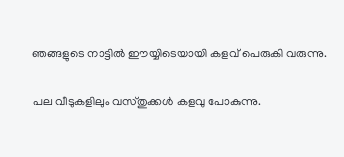ഞങ്ങളുടെ നാട്ടില്‍ ഈയ്യിടെയായി കളവ് പെരുകി വരുന്നു.

പല വീടുകളിലും വസ്തുക്കള്‍ കളവു പോകുന്നു.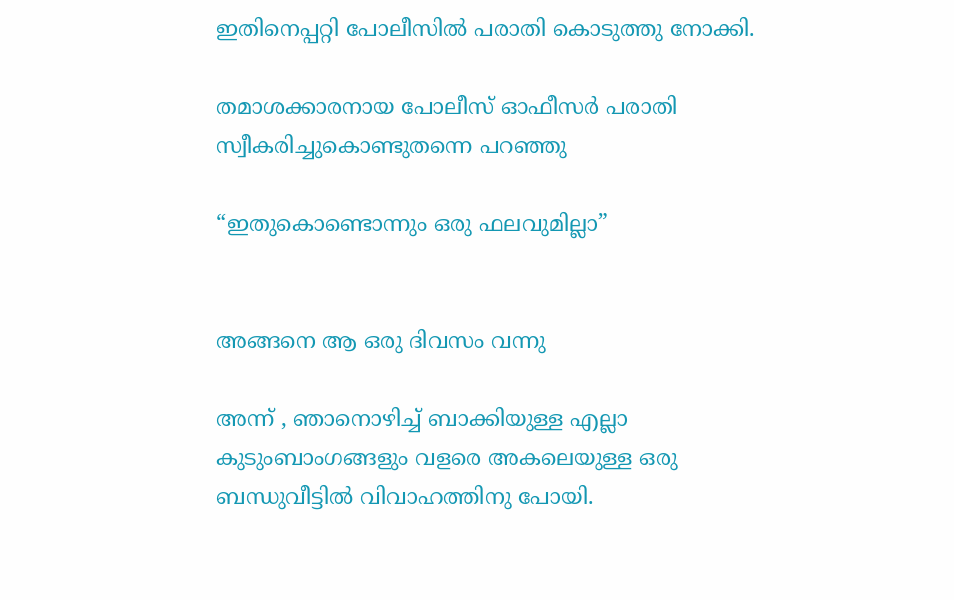ഇതിനെപ്പറ്റി പോലീസില്‍ പരാതി കൊടുത്തു നോക്കി.

തമാശക്കാരനായ പോലീസ് ഓഫീസര്‍ പരാതി സ്വീകരിച്ചുകൊണ്ടുതന്നെ പറഞ്ഞു

“ഇതുകൊണ്ടൊന്നും ഒരു ഫലവുമില്ലാ”


അങ്ങനെ ആ ഒരു ദിവസം വന്നു

അന്ന് , ഞാനൊഴിച്ച് ബാക്കിയുള്ള എല്ലാ കുടുംബാംഗങ്ങളും വളരെ അകലെയുള്ള ഒരു ബന്ധുവീട്ടില്‍ വിവാഹത്തിനു പോയി.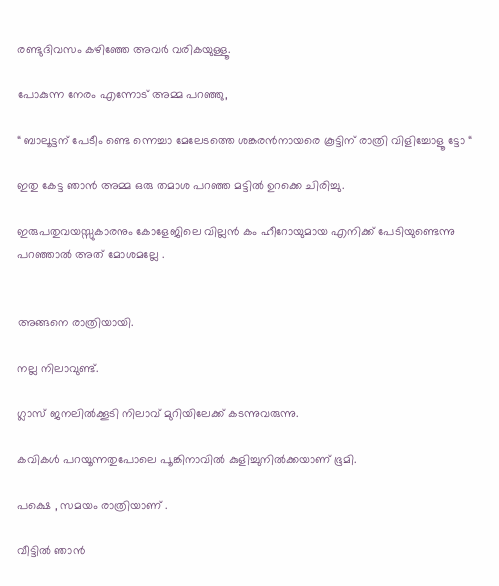രണ്ടുദിവസം കഴിഞ്ഞേ അവര്‍ വരികയുള്ളൂ.

പോകുന്ന നേരം എന്നോട് അമ്മ പറഞ്ഞു,

“ ബാലൂ‍ട്ടന് പേടീം ണ്ടെ ന്നെച്ചാ മേലേടത്തെ ശങ്കരന്‍നായരെ കൂട്ടിന് രാത്രി വിളിച്ചോളൂ ട്ടോ “

ഇതു കേട്ട ഞാന്‍ അമ്മ ഒരു തമാശ പറഞ്ഞ മട്ടില്‍ ഉറക്കെ ചിരിച്ചു.

ഇരുപതുവയസ്സുകാരനും കോളേജിലെ വില്ലന്‍ കം ഹീറോയുമായ എനിക്ക് പേടിയുണ്ടെന്നു പറഞ്ഞാല്‍ അത് മോശമല്ലേ .


അങ്ങനെ രാത്രിയായി.

നല്ല നിലാവുണ്ട്.

ഗ്ലാസ് ജനലില്‍ക്കൂടി നിലാവ് മുറിയിലേക്ക് കടന്നുവരുന്നു.

കവികള്‍ പറയൂന്നതുപോലെ പൂങ്കിനാവില്‍ കുളിച്ചുനില്‍ക്കയാണ് ഭൂമി.

പക്ഷെ , സമയം രാത്രിയാണ് .

വീട്ടില്‍ ഞാന്‍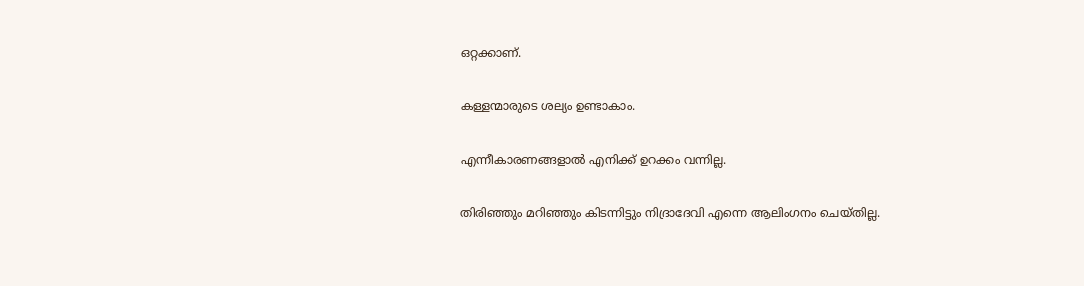ഒറ്റക്കാണ്.

കള്ളന്മാരുടെ ശല്യം ഉണ്ടാകാം.

എന്നീകാരണങ്ങളാല്‍ എനിക്ക് ഉറക്കം വന്നില്ല.

തിരിഞ്ഞും മറിഞ്ഞും കിടന്നിട്ടും നിദ്രാദേവി എന്നെ ആലിംഗനം ചെയ്തില്ല.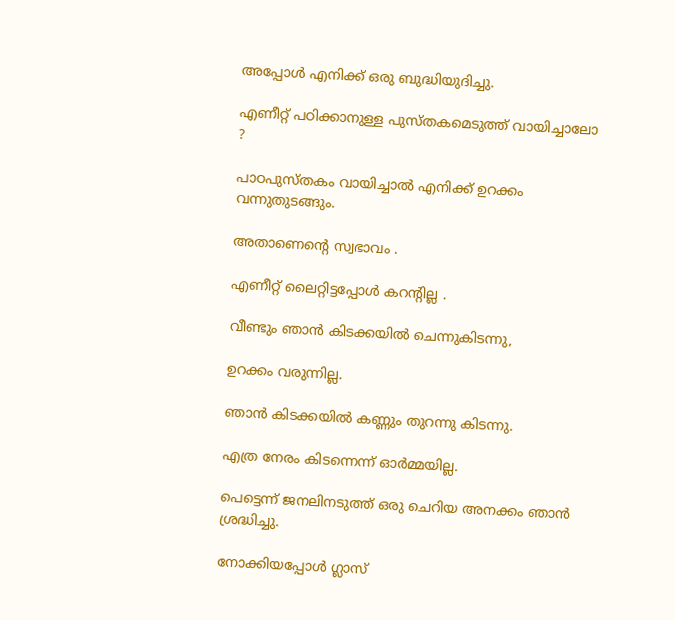അപ്പോള്‍ എനിക്ക് ഒരു ബുദ്ധിയുദിച്ചു.

എണീറ്റ് പഠിക്കാനുള്ള പുസ്തകമെടുത്ത് വായിച്ചാലോ ?

പാഠപുസ്തകം വായിച്ചാല്‍ എനിക്ക് ഉറക്കം വന്നുതുടങ്ങും.

അതാണെന്റെ സ്വഭാവം .

എണീറ്റ് ലൈറ്റിട്ടപ്പോള്‍ കറന്റില്ല .

വീണ്ടും ഞാന്‍ കിടക്കയില്‍ ചെന്നുകിടന്നു,

ഉറക്കം വരുന്നില്ല.

ഞാന്‍ കിടക്കയില്‍ കണ്ണും തുറന്നു കിടന്നു.

എത്ര നേരം കിടന്നെന്ന് ഓര്‍മ്മയില്ല.

പെട്ടെന്ന് ജനലിനടുത്ത് ഒരു ചെറിയ അനക്കം ഞാന്‍ ശ്രദ്ധിച്ചു.

നോക്കിയപ്പോള്‍ ഗ്ലാസ്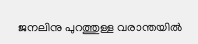ജനലിനു പുറത്തുള്ള വരാന്തയില്‍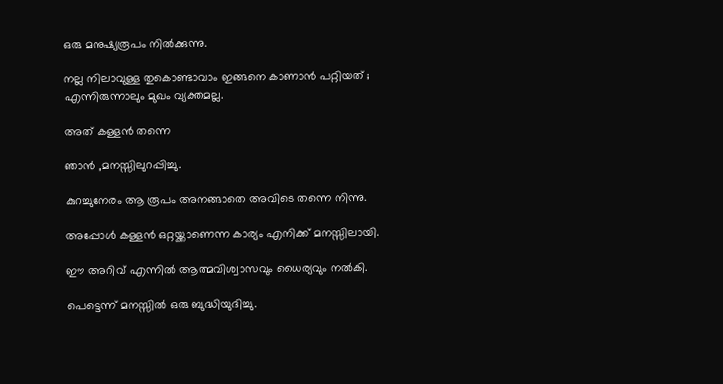ഒരു മനുഷ്യരൂപം നില്‍ക്കുന്നു.

നല്ല നിലാവുള്ള തുകൊണ്ടാവാം ഇങ്ങനെ കാണാന്‍ പറ്റിയത് ; എന്നിരുന്നാലും മുഖം വ്യക്തമല്ല.

അത് കള്ളന്‍ തന്നെ

ഞാന്‍ ,മനസ്സിലുറപ്പിച്ചു.

കുറച്ചുനേരം ആ രൂപം അനങ്ങാതെ അവിടെ തന്നെ നിന്നു.

അപ്പോള്‍ കള്ളന്‍ ഒറ്റയ്ക്കാണെന്ന കാര്യം എനിക്ക് മനസ്സിലായി.

ഈ അറിവ് എന്നില്‍ ആത്മവിശ്വാ‍സവും ധൈര്യവും നല്‍കി.

പെട്ടെന്ന് മനസ്സില്‍ ഒരു ബുദ്ധിയുദിച്ചു.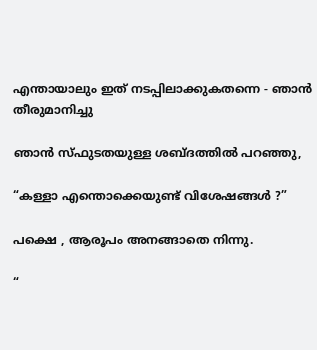എന്തായാലും ഇത് നടപ്പിലാക്കുകതന്നെ - ഞാന്‍ തീരുമാനിച്ചു

ഞാന്‍ സ്ഫുടതയുള്ള ശബ്ദത്തില്‍ പറഞ്ഞു,

“കള്ളാ എന്തൊക്കെയുണ്ട് വിശേഷങ്ങള്‍ ?”

പക്ഷെ , ആരൂപം അനങ്ങാതെ നിന്നു.

“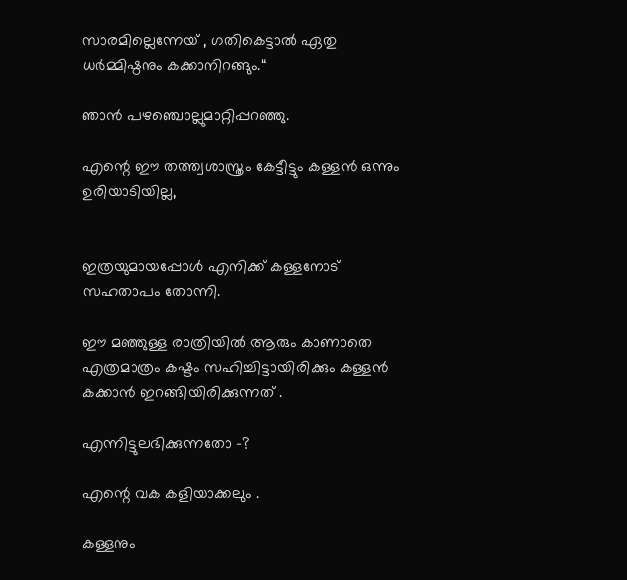സാരമില്ലെന്നേയ് , ഗതികെട്ടാല്‍ ഏതു ധര്‍മ്മിഷ്ഠനും കക്കാനിറങ്ങും.“

ഞാന്‍ പഴഞ്ചൊല്ലുമാറ്റിപ്പറഞ്ഞു.

എന്റെ ഈ തത്ത്വശാസ്ത്രം കേട്ടീട്ടും കള്ളന്‍ ഒന്നും ഉരിയാടിയില്ല,


ഇത്രയുമായപ്പോള്‍ എനിക്ക് കള്ളനോട് സഹതാപം തോന്നി.

ഈ മഞ്ഞുള്ള രാത്രിയില്‍ ആരും കാണാതെ എത്രമാത്രം കഷ്ടം സഹിച്ചിട്ടായിരിക്കും കള്ളന്‍ കക്കാന്‍ ഇറങ്ങിയിരിക്കുന്നത് .

എന്നിട്ടുലഭിക്കുന്നതോ -?

എന്റെ വക കളിയാക്കലും .

കള്ളനും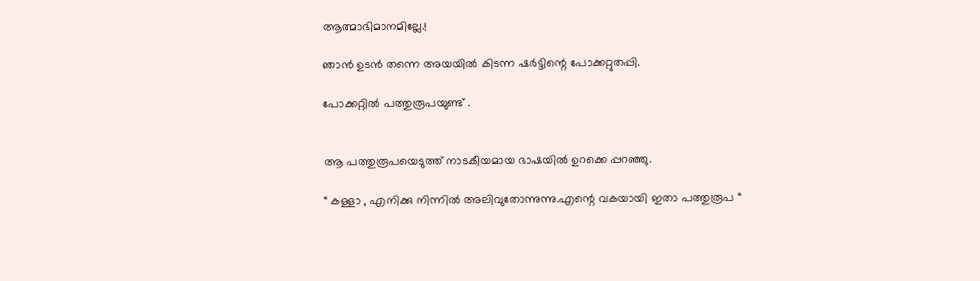ആത്മാഭിമാനമില്ലേ.!

ഞാന്‍ ഉടന്‍ തന്നെ അയയില്‍ കിടന്ന ഷര്‍ട്ടിന്റെ പോക്കറ്റുതപ്പി.

പോക്കറ്റില്‍ പത്തുരൂപയുണ്ട് .


ആ പത്തുരൂപയെടുത്ത് നാടകീയമായ ഭാഷയില്‍ ഉറക്കെ പ്പറഞ്ഞു.

“ കള്ളാ , എനിക്കു നിന്നില്‍ അലിവുതോന്നുന്നു.എന്റെ വകയായി ഇതാ പത്തുരൂപ “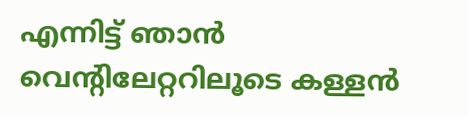എന്നിട്ട് ഞാന്‍ വെന്റിലേറ്ററിലൂടെ കള്ളന്‍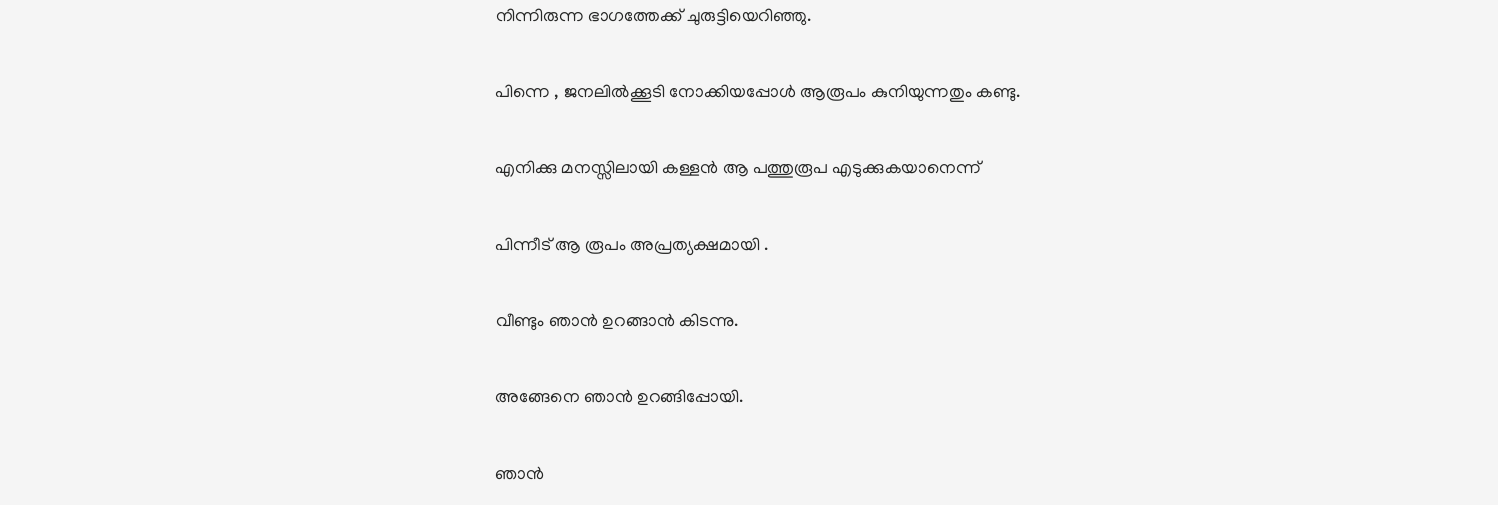നിന്നിരുന്ന ഭാ‍ഗത്തേക്ക് ചുരുട്ടിയെറിഞ്ഞു.

പിന്നെ , ജനലില്‍ക്കൂടി നോക്കിയപ്പോള്‍ ആരൂപം കുനിയുന്നതും കണ്ടു.

എനിക്കു മനസ്സിലായി കള്ളന്‍ ആ പത്തുരൂപ എടുക്കുകയാനെന്ന്

പിന്നീട് ആ രൂപം അപ്രത്യക്ഷമായി .

വീണ്ടും ഞാന്‍ ഉറങ്ങാന്‍ കിടന്നു.

അങ്ങേനെ ഞാന്‍ ഉറങ്ങിപ്പോയി.

ഞാന്‍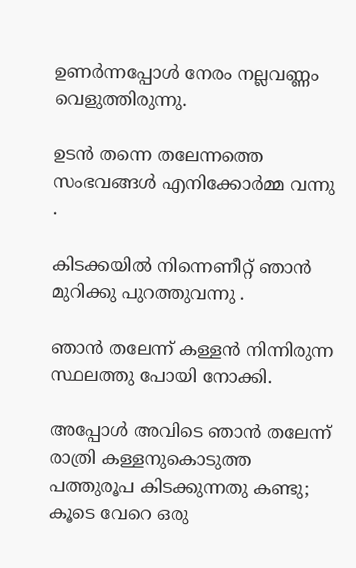ഉണര്‍ന്നപ്പോള്‍ നേരം നല്ലവണ്ണം വെളുത്തിരുന്നു.

ഉടന്‍ തന്നെ തലേന്നത്തെ സംഭവങ്ങള്‍ എനിക്കോര്‍മ്മ വന്നു .

കിടക്കയില്‍ നിന്നെണീറ്റ് ഞാന്‍ മുറിക്കു പുറത്തുവന്നു .

ഞാന്‍ തലേന്ന് കള്ളന്‍ നിന്നിരുന്ന സ്ഥലത്തു പോയി നോക്കി.

അപ്പോള്‍ അവിടെ ഞാന്‍ തലേന്ന് രാത്രി കള്ളനുകൊടുത്ത പത്തുരൂപ കിടക്കുന്നതു കണ്ടു; കൂടെ വേറെ ഒരു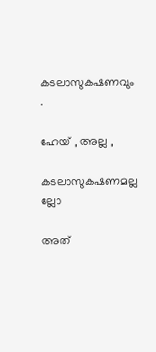കടലാസുകഷണവും .

ഹേയ് , അല്ല ,

കടലാസുകഷണമല്ല ല്ലോ

അത്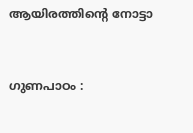ആയിരത്തിന്റെ നോട്ടാ


ഗുണപാഠം :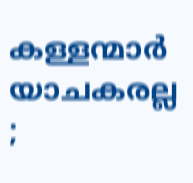കള്ളന്മാര്‍ യാചകരല്ല ;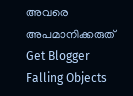അവരെ അപമാനിക്കരുത്
Get Blogger Falling Objects